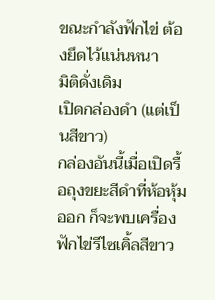ขณะกำลังฟักไข่ ต้องยึดไว้แน่นหนา
มิติดั่งเดิม
เปิดกล่องดำ (แต่เป็นสีขาว)
กล่องอันนี้เมื่อเปิดรื้อถุงขยะสีดำที่ห้อหุ้มออก ก็จะพบเครื่องฟักไข่รีไซเคิ้ลสีขาว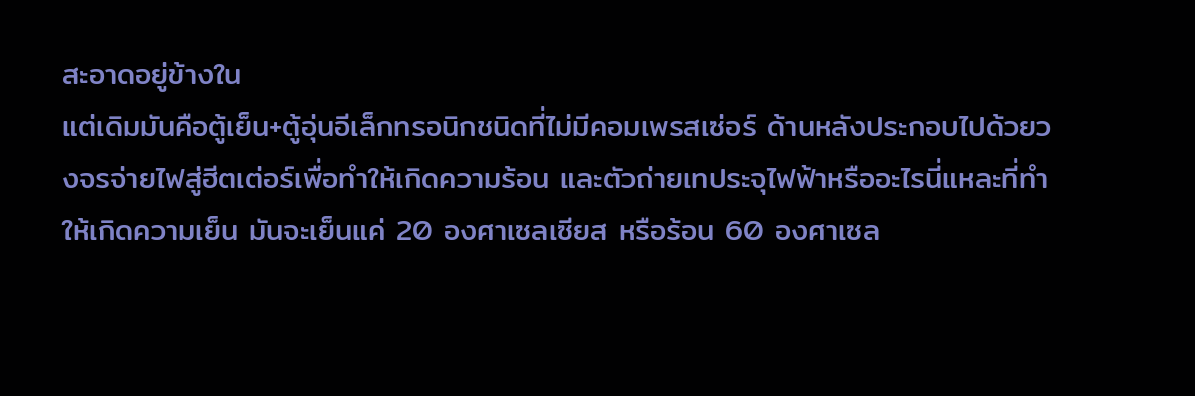สะอาดอยู่ข้างใน
แต่เดิมมันคือตู้เย็น+ตู้อุ่นอีเล็กทรอนิกชนิดที่ไม่มีคอมเพรสเซ่อร์ ด้านหลังประกอบไปด้วยวงจรจ่ายไฟสู่ฮีตเต่อร์เพื่อทำให้เกิดความร้อน และตัวถ่ายเทประจุไฟฟ้าหรืออะไรนี่แหละที่ทำให้เกิดความเย็น มันจะเย็นแค่ 20 องศาเซลเซียส หรือร้อน 60 องศาเซล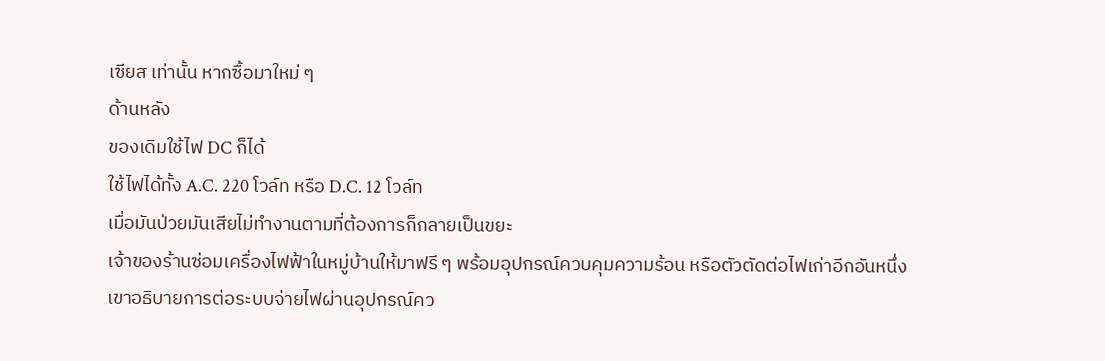เซียส เท่านั้น หากซื้อมาใหม่ ๆ
ด้านหลัง
ของเดิมใช้ไฟ DC ก็ได้
ใช้ไฟได้ทั้ง A.C. 220 โวล์ท หรือ D.C. 12 โวล์ท
เมื่อมันป่วยมันเสียไม่ทำงานตามที่ต้องการก็กลายเป็นขยะ
เจ้าของร้านซ่อมเครื่องไฟฟ้าในหมู่บ้านให้มาฟรี ๆ พร้อมอุปกรณ์ควบคุมความร้อน หรือตัวตัดต่อไฟเก่าอีกอันหนึ่ง
เขาอธิบายการต่อระบบจ่ายไฟผ่านอุปกรณ์คว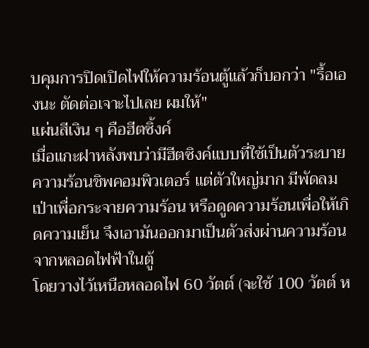บคุมการปิดเปิดไฟให้ความร้อนตู้แล้วก็บอกว่า "รื้อเองนะ ตัดต่อเจาะไปเลย ผมให้"
แผ่นสีเงิน ๆ คือฮีตซิ้งค์
เมื่อแกะฝาหลังพบว่ามีฮีตซิงค์แบบที่ใช้เป็นตัวระบายความร้อนชิพคอมพิวเตอร์ แต่ตัวใหญ่มาก มีพัดลมเป่าเพื่อกระจายความร้อน หรือดูดความร้อนเพื่อให้เกิดความเย็น จึงเอามันออกมาเป็นตัวส่งผ่านความร้อนจากหลอดไฟฟ้าในตู้
โดยวางไว้เหนือหลอดไฟ 60 วัตต์ (จะใช้ 100 วัตต์ ห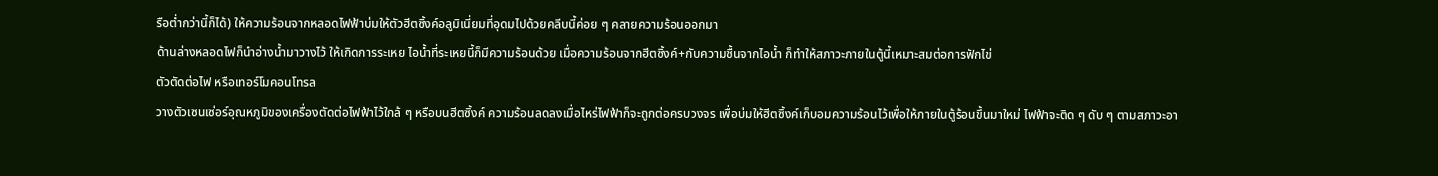รือต่ำกว่านี้ก็ได้) ให้ความร้อนจากหลอดไฟฟ้าบ่มให้ตัวฮีตซิ้งค์อลูมิเนี่ยมที่อุดมไปด้วยคลีบนี้ค่อย ๆ คลายความร้อนออกมา
ด้านล่างหลอดไฟก็นำอ่างน้ำมาวางไว้ ให้เกิดการระเหย ไอน้ำที่ระเหยนี้ก็มีความร้อนด้วย เมื่อความร้อนจากฮีตซิ้งค์+กับความชื้นจากไอน้ำ ก็ทำให้สภาวะภายในตู้นี้เหมาะสมต่อการฟักไข่
ตัวตัดต่อไฟ หรือเทอร์โมคอนโทรล
วางตัวเซนเซ่อร์อุณหภูมิของเครื่องตัดต่อไฟฟ้าไว้ใกล้ ๆ หรือบนฮีตซิ้งค์ ความร้อนลดลงเมื่อไหร่ไฟฟ้าก็จะถูกต่อครบวงจร เพื่อบ่มให้ฮีตซิ้งค์เก็บอมความร้อนไว้เพื่อให้ภายในตู้ร้อนขึ้นมาใหม่ ไฟฟ้าจะติด ๆ ดับ ๆ ตามสภาวะอา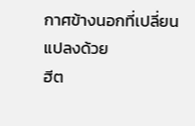กาศข้างนอกที่เปลี่ยนแปลงด้วย
ฮีต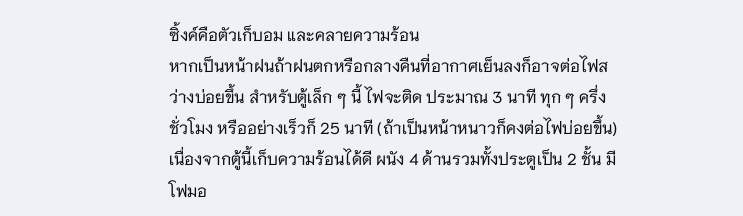ซิ้งค์คือตัวเก็บอม และคลายความร้อน
หากเป็นหน้าฝนถ้าฝนตกหรือกลางคืนที่อากาศเย็นลงก็อาจต่อไฟสว่างบ่อยขึ้น สำหรับตู้เล็ก ๆ นี้ ไฟจะติด ประมาณ 3 นาที ทุก ๆ ครึ่งชั่วโมง หรืออย่างเร็วก็ 25 นาที (ถ้าเป็นหน้าหนาวก็คงต่อไฟบ่อยขึ้น) เนื่องจากตู้นี้เก็บความร้อนได้ดี ผนัง 4 ด้านรวมทั้งประตูเป็น 2 ชั้น มีโฟมอ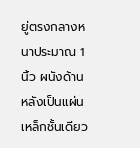ยู่ตรงกลางหนาประมาณ 1 นิ้ว ผนังด้านหลังเป็นแผ่นเหล็กชั้นเดียว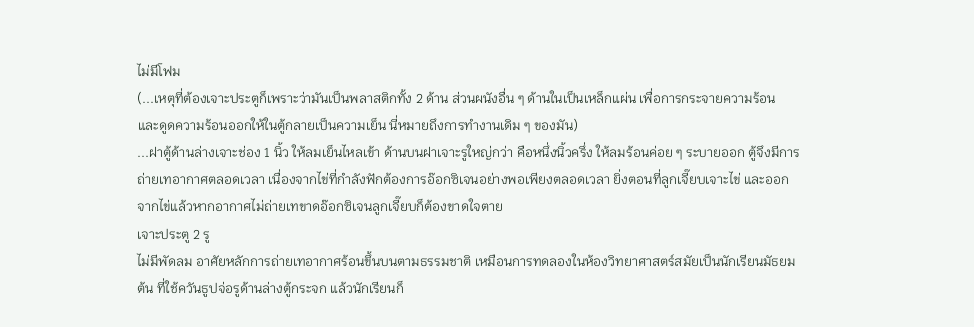ไม่มีโฟม
(...เหตุที่ต้องเจาะประตูก็เพราะว่ามันเป็นพลาสติกทั้ง 2 ด้าน ส่วนผนังอื่น ๆ ด้านในเป็นเหล็กแผ่น เพื่อการกระจายความร้อน และดูดความร้อนออกให้ในตู้กลายเป็นความเย็น นี่หมายถึงการทำงานเดิม ๆ ของมัน)
...ฝาตู้ด้านล่างเจาะช่อง 1 นิ้ว ให้ลมเย็นไหลเข้า ด้านบนฝาเจาะรูใหญ่กว่า คือหนึ่งนิ้วครึ่ง ให้ลมร้อนค่อย ๆ ระบายออก ตู้จึงมีการถ่ายเทอากาศตลอดเวลา เนื่องจากไข่ที่กำลังฟักต้องการอ๊อกซิเจนอย่างพอเพียงตลอดเวลา ยิ่งตอนที่ลูกเจี๊ยบเจาะไข่ และออกจากไข่แล้วหากอากาศไม่ถ่ายเทขาดอ๊อกซิเจนลูกเจี๊ยบก็ต้องขาดใจตาย
เจาะประตู 2 รู
ไม่มีพัดลม อาศัยหลักการถ่ายเทอากาศร้อนขึ้นบนตามธรรมชาติ เหมือนการทดลองในห้องวิทยาศาสตร์สมัยเป็นนักเรียนมัธยมต้น ที่ใช้ควันธูปจ่อรูด้านล่างตู้กระจก แล้วนักเรียนก็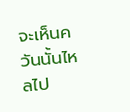จะเห็นควันนั้นไหลไป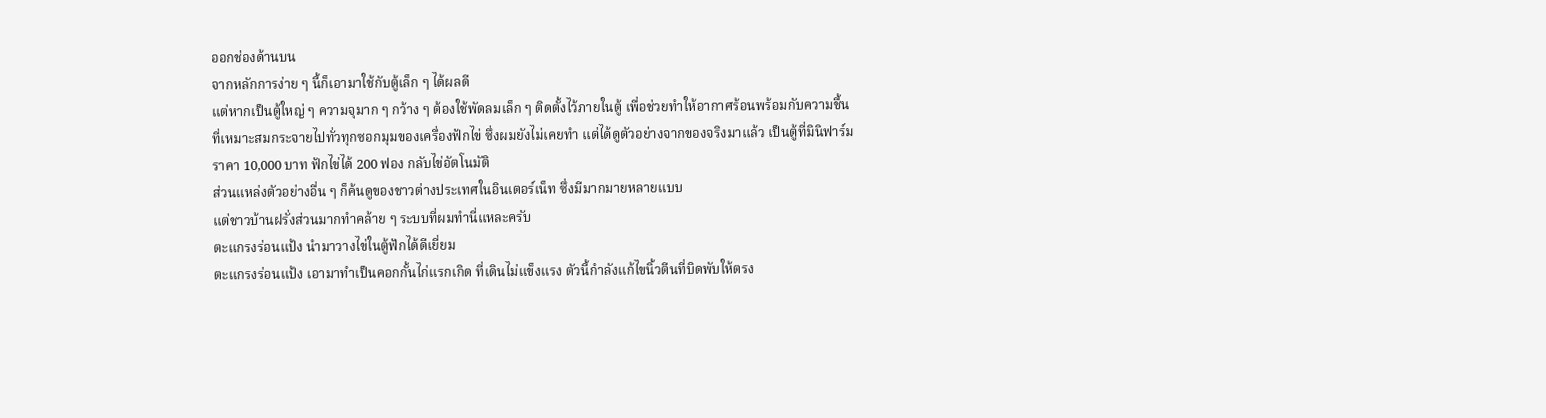ออกช่องด้านบน
จากหลักการง่าย ๆ นี้ก็เอามาใช้กับตู้เล็ก ๆ ได้ผลดี
แต่หากเป็นตู้ใหญ่ ๆ ความจุมาก ๆ กว้าง ๆ ต้องใช้พัดลมเล็ก ๆ ติดตั้งไว้ภายในตู้ เพื่อช่วยทำให้อากาศร้อนพร้อมกับความชื้นที่เหมาะสมกระจายไปทั่วทุกซอกมุมของเครื่องฟักไข่ ซึ่งผมยังไม่เคยทำ แต่ได้ดูตัวอย่างจากของจริงมาแล้ว เป็นตู้ที่มินิฟาร์ม ราคา 10,000 บาท ฟักไข่ได้ 200 ฟอง กลับไข่อัตโนมัติ
ส่วนแหล่งตัวอย่างอื่น ๆ ก็ค้นดูของชาวต่างประเทศในอินเตอร์เน็ท ซึ่งมีมากมายหลายแบบ
แต่ชาวบ้านฝรั่งส่วนมากทำคล้าย ๆ ระบบที่ผมทำนี่แหละครับ
ตะแกรงร่อนแป้ง นำมาวางไข่ในตู้ฟักได้ดีเยี่ยม
ตะแกรงร่อนแป้ง เอามาทำเป็นคอกกั้นไก่แรกเกิด ที่เดินไม่แข็งแรง ตัวนี้กำลังแก้ไขนิ้วตีนที่บิดพับให้ตรง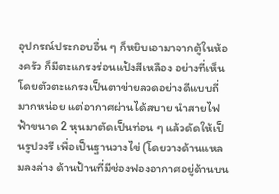อุปกรณ์ประกอบอื่น ๆ ก็หยิบเอามาจากตู้ในห้องครัว ก็มีตะแกรงร่อนแป้งสีเหลือง อย่างที่เห็น โดยตัวตะแกรงเป็นตาข่ายลวดอย่างดีแบบถี่มากหน่อย แต่อากาศผ่านได้สบาย นำสายไฟฟ้าขนาด 2 หุนมาตัดเป็นท่อน ๆ แล้วดัดให้เป็นรูปวงรี เพื่อเป็นฐานวางไข่ (โดยวางด้านแหลมลงล่าง ด้านป้านที่มีช่องฟองอากาศอยู่ด้านบน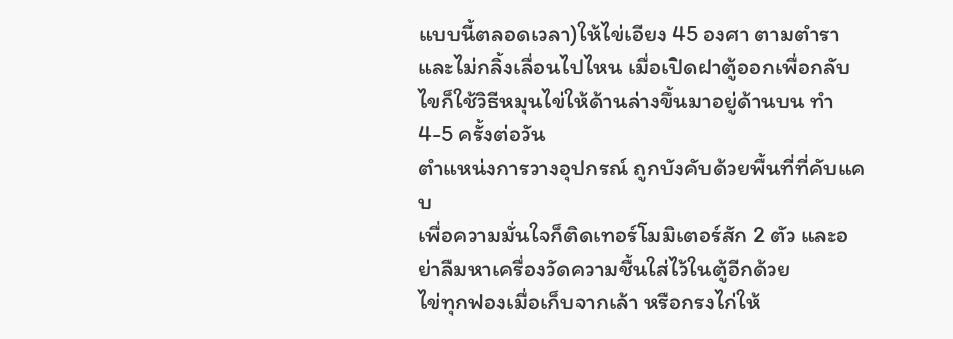แบบนี้ตลอดเวลา)ให้ไข่เอียง 45 องศา ตามตำรา และไม่กลิ้งเลื่อนไปไหน เมื่อเปิดฝาตู้ออกเพื่อกลับไขก็ใช้วิธีหมุนไข่ให้ด้านล่างขึ้นมาอยู่ด้านบน ทำ 4-5 ครั้งต่อวัน
ตำแหน่งการวางอุปกรณ์ ถูกบังคับด้วยพื้นที่ที่คับแคบ
เพื่อความมั่นใจก็ติดเทอร์โมมิเตอร์สัก 2 ตัว และอย่าลืมหาเครื่องวัดความชื้นใส่ไว้ในตู้อีกด้วย
ไข่ทุกฟองเมื่อเก็บจากเล้า หรือกรงไก่ให้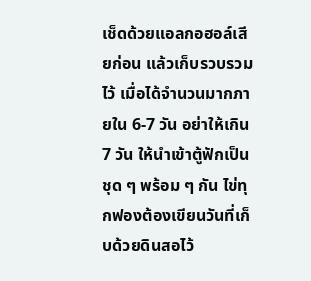เช็ดด้วยแอลกอฮอล์เสียก่อน แล้วเก็บรวบรวมไว้ เมื่อได้จำนวนมากภายใน 6-7 วัน อย่าให้เกิน 7 วัน ให้นำเข้าตู้ฟักเป็นชุด ๆ พร้อม ๆ กัน ไข่ทุกฟองต้องเขียนวันที่เก็บด้วยดินสอไว้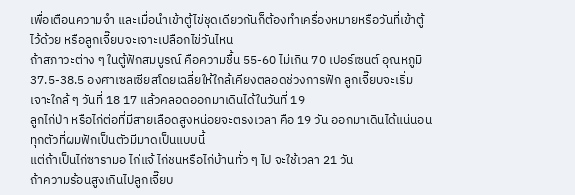เพื่อเตือนความจำ และเมื่อนำเข้าตู้ไข่ชุดเดียวกันก็ต้องทำเครื่องหมายหรือวันที่เข้าตู้ไว้ด้วย หรือลูกเจี๊ยบจะเจาะเปลือกไข่วันไหน
ถ้าสภาวะต่าง ๆ ในตู้ฟักสมบูรณ์ คือความชื้น 55-60 ไม่เกิน 70 เปอร์เซนต์ อุณหภูมิ 37.5-38.5 องศาเซลเซียสโดยเฉลี่ยให้ใกล้เคียงตลอดช่วงการฟัก ลูกเจี๊ยบจะเริ่มเจาะใกล้ ๆ วันที่ 18 17 แล้วคลอดออกมาเดินได้ในวันที่ 19
ลูกไก่ป่า หรือไก่ต่อที่มีสายเลือดสูงหน่อยจะตรงเวลา คือ 19 วัน ออกมาเดินได้แน่นอน
ทุกตัวที่ผมฟักเป็นตัวมีมาดเป็นแบบนี้
แต่ถ้าเป็นไก่ซารามอ ไก่แจ้ ไก่ชนหรือไก่บ้านทั่ว ๆ ไป จะใช้เวลา 21 วัน
ถ้าความร้อนสูงเกินไปลูกเจี๊ยบ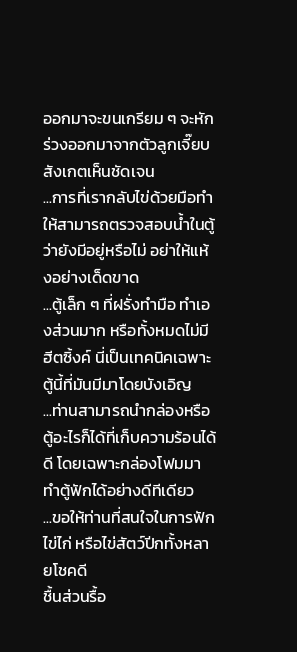ออกมาจะขนเกรียม ๆ จะหักร่วงออกมาจากตัวลูกเจี๊ยบสังเกตเห็นชัดเจน
...การที่เรากลับไข่ด้วยมือทำให้สามารถตรวจสอบน้ำในตู้ว่ายังมีอยู่หรือไม่ อย่าให้แห้งอย่างเด็ดขาด
...ตู้เล็ก ๆ ที่ฝรั่งทำมือ ทำเองส่วนมาก หรือทั้งหมดไม่มีฮีตซิ้งค์ นี่เป็นเทคนิคเฉพาะตู้นี้ที่มันมีมาโดยบังเอิญ
...ท่านสามารถนำกล่องหรือตู้อะไรก็ได้ที่เก็บความร้อนได้ดี โดยเฉพาะกล่องโฟมมาทำตู้ฟักได้อย่างดีทีเดียว
...ขอให้ท่านที่สนใจในการฟักไข่ไก่ หรือไข่สัตว์ปีกทั้งหลายโชคดี
ชื้นส่วนรื้อ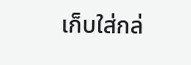เก็บใส่กล่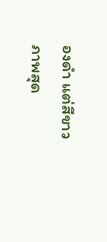องดำ แต่สีขาว
ภาพสุด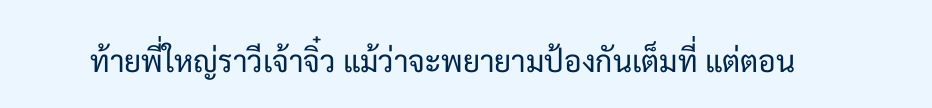ท้ายพี่ใหญ่ราวีเจ้าจิ๋ว แม้ว่าจะพยายามป้องกันเต็มที่ แต่ตอน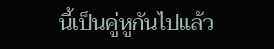นี้เป็นคู่หูกันไปแล้ว